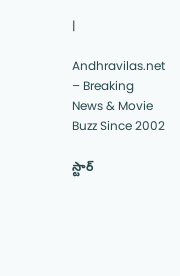|

Andhravilas.net – Breaking News & Movie Buzz Since 2002

స్టార్‌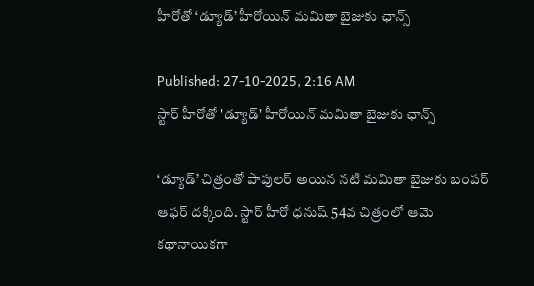హీరోతో ‘డ్యూడ్‌’ హీరోయిన్‌ మమితా బైజుకు ఛాన్స్‌

Published: 27-10-2025, 2:16 AM
స్టార్‌ హీరోతో 'డ్యూడ్‌' హీరోయిన్‌ మమితా బైజుకు ఛాన్స్‌

‘డ్యూడ్‌’ చిత్రంతో పాపులర్ అయిన నటి మమితా బైజుకు బంపర్ ఆఫర్ దక్కింది. స్టార్ హీరో ధనుష్ 54వ చిత్రంలో ఆమె కథానాయికగా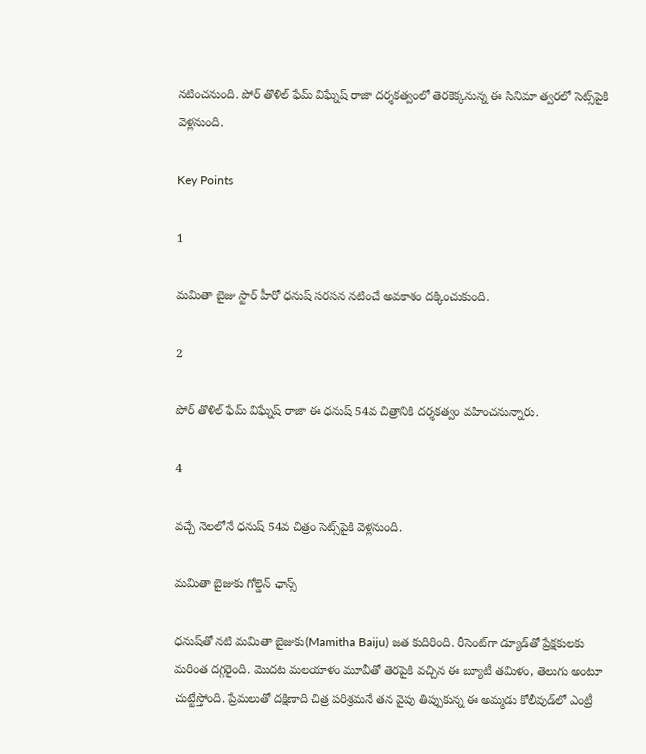నటించనుంది. పోర్‌ తొళిల్‌ ఫేమ్‌ విఘ్నేష్ రాజా దర్శకత్వంలో తెరకెక్కనున్న ఈ సినిమా త్వరలో సెట్స్‌పైకి వెళ్లనుంది.

Key Points

1

మమితా బైజు స్టార్ హీరో ధనుష్ సరసన నటించే అవకాశం దక్కించుకుంది.

2

పోర్‌ తొళిల్‌ ఫేమ్‌ విఘ్నేష్ రాజా ఈ ధనుష్ 54వ చిత్రానికి దర్శకత్వం వహించనున్నారు.

4

వచ్చే నెలలోనే ధనుష్ 54వ చిత్రం సెట్స్‌పైకి వెళ్లనుంది.

మమితా బైజుకు గోల్డెన్ ఛాన్స్

ధనుష్‌తో నటి మమితా బైజుకు(Mamitha Baiju) జత కుదిరింది. రీసెంట్‌గా డ్యూడ్‌తో ప్రేక్షకులకు మరింత దగ్గరైంది. మొదట మలయాళం మూవీతో తెరపైకి వచ్చిన ఈ బ్యూటీ తమిళం, తెలుగు అంటూ చుట్టేస్తోంది. ప్రేమలుతో దక్షిణాది చిత్ర పరిశ్రమనే తన వైపు తిప్పుకున్న ఈ అమ్మడు కోలీవుడ్‌లో ఎంట్రీ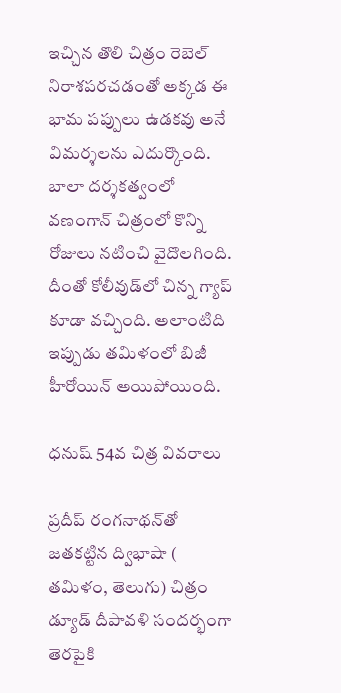ఇచ్చిన తొలి చిత్రం రెబెల్‌ నిరాశపరచడంతో అక్కడ ఈ భామ పప్పులు ఉడకవు అనే విమర్శలను ఎదుర్కొంది. బాలా దర్శకత్వంలో వణంగాన్‌ చిత్రంలో కొన్ని రోజులు నటించి వైదొలగింది. దీంతో కోలీవుడ్‌లో చిన్న గ్యాప్‌ కూడా వచ్చింది. అలాంటిది ఇప్పుడు తమిళంలో బిజీ హీరోయిన్‌ అయిపోయింది.

ధనుష్ 54వ చిత్ర వివరాలు

ప్రదీప్‌ రంగనాథన్‌తో జతకట్టిన ద్విభాషా ( తమిళం, తెలుగు) చిత్రం డ్యూడ్‌ దీపావళి సందర్భంగా తెరపైకి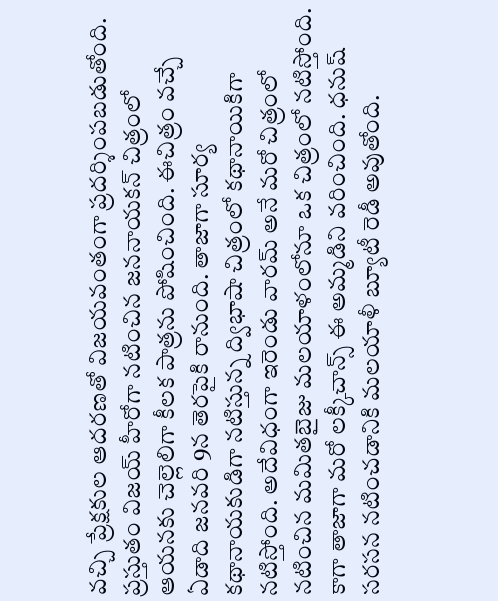వచ్చి ప్రేక్షకుల ఆదరణతో విజయవంతంగా ప్రదర్శింపబడుతోంది. ప్రస్తుతం విజయ్‌ హీరోగా నటించిన జననాయకన్‌ చిత్రంలో ఆయనకు చెల్లెలిగా కీలక పాత్రను పోషించింది. ఈచిత్రం వచ్చే ఏడాది జనవరి 9న తెరపైకి రానుంది. తాజాగా సూర్య కథానాయకుడిగా నటిస్తున్న ద్విభాషా చిత్రంలో కథానాయికిగా నటిస్తోంది. అదేవిధంగా ఇరెండు వారమ్‌ అనే మరో చిత్రంలో నటించిన మమితబైజు మలయాళంలోనూ ఒక చిత్రంలో నటిస్తోంది. కాగా తాజాగా మరో లక్కీచాన్స్‌ ఈ అమ్మడిని వరించింది. ధనుష్‌ సరసన నటించడానికి మలయాళీ బ్యూటీ రెడీ అవుతోంది.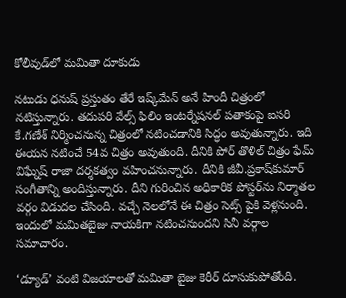కోలీవుడ్‌లో మమితా దూకుడు

నటుడు ధనుష్‌ ప్రస్తుతం తేరే ఇష్క్‌మేన్‌ అనే హిందీ చిత్రంలో నటిస్తున్నారు. తదుపరి వేల్స్‌ ఫిలిం ఇంటర్నేషనల్‌ పతాకంపై ఐసరి కే.గణేశ్‌ నిర్మించనున్న చిత్రంలో నటించడానికి సిద్ధం అవుతున్నారు. ఇది ఈయన నటించే 54వ చిత్రం అవుతుంది. దీనికి పోర్‌ తొళిల్‌ చిత్రం ఫేమ్‌ విఘ్నేష్‌ రాజా దర్శకత్వం వహించనున్నారు. దీనికి జీవీ.ప్రకాష్‌కుమార్‌ సంగీతాన్ని అందిస్తున్నారు. దీని గురించిన అధికారిక పోస్టర్‌ను నిర్మాతల వర్గం విడుదల చేసింది. వచ్చే నెలలోనే ఈ చిత్రం సెట్స్‌ పైకి వెళ్లనుంది. ఇందులో మమితబైజు నాయకిగా నటించనుందని సినీ వర్గాల సమాచారం.

‘డ్యూడ్‌’ వంటి విజయాలతో మమితా బైజు కెరీర్ దూసుకుపోతోంది.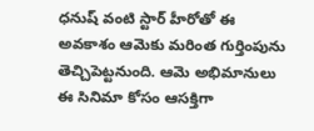ధనుష్ వంటి స్టార్‌ హీరోతో ఈ అవకాశం ఆమెకు మరింత గుర్తింపును తెచ్చిపెట్టనుంది. ఆమె అభిమానులు ఈ సినిమా కోసం ఆసక్తిగా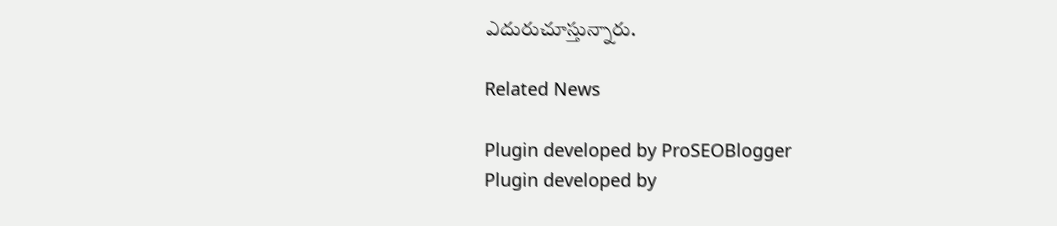ఎదురుచూస్తున్నారు.

Related News

Plugin developed by ProSEOBlogger
Plugin developed by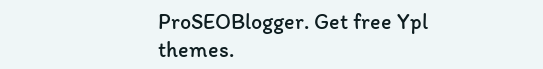ProSEOBlogger. Get free Ypl themes.